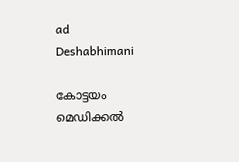ad
Deshabhimani

കോട്ടയം മെഡിക്കൽ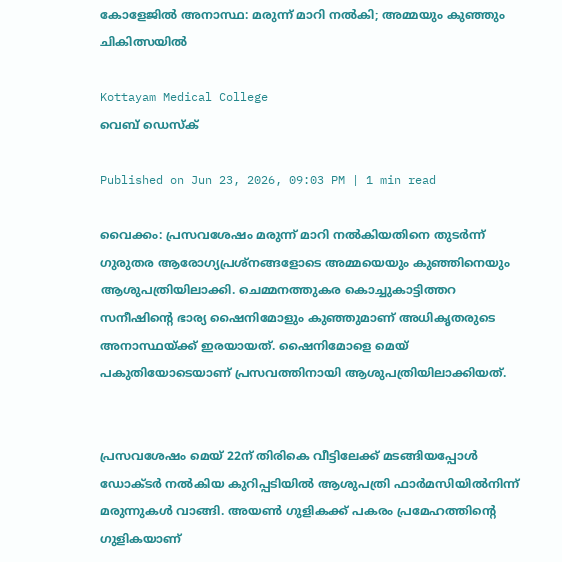കോളേജിൽ അനാസ്ഥ: മരുന്ന്‌ മാറി നൽകി; അമ്മയും കുഞ്ഞും ചികിത്സയിൽ

Kottayam Medical College
വെബ് ഡെസ്ക്

Published on Jun 23, 2026, 09:03 PM | 1 min read

വൈക്കം: പ്രസവശേഷം മരുന്ന് മാറി നൽകിയതിനെ തുടർന്ന് ഗുരുതര ആരോഗ്യപ്രശ്നങ്ങളോടെ അമ്മയെയും കുഞ്ഞിനെയും ആശുപത്രിയിലാക്കി. ചെമ്മനത്തുകര കൊച്ചുകാട്ടിത്തറ സനീഷിന്റെ ഭാര്യ ഷൈനിമോളും കുഞ്ഞുമാണ്‌ അധികൃതരുടെ അനാസ്ഥയ്‌ക്ക്‌ ഇരയായത്‌. ഷൈനിമോളെ മെയ് പകുതിയോടെയാണ്‌ പ്രസവത്തിനായി ആശുപത്രിയിലാക്കിയത്.


പ്രസവശേഷം മെയ് 22ന്‌ തിരികെ വീട്ടിലേക്ക് മടങ്ങിയപ്പോൾ ഡോക്ടർ നൽകിയ കുറിപ്പടിയിൽ ആശുപത്രി ഫാർമസിയിൽനിന്ന് മരുന്നുകൾ വാങ്ങി. അയൺ ഗുളികക്ക്‌ പകരം പ്രമേഹത്തിന്റെ ഗുളികയാണ്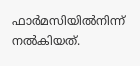ഫാർമസിയിൽനിന്ന് നൽകിയത്‌.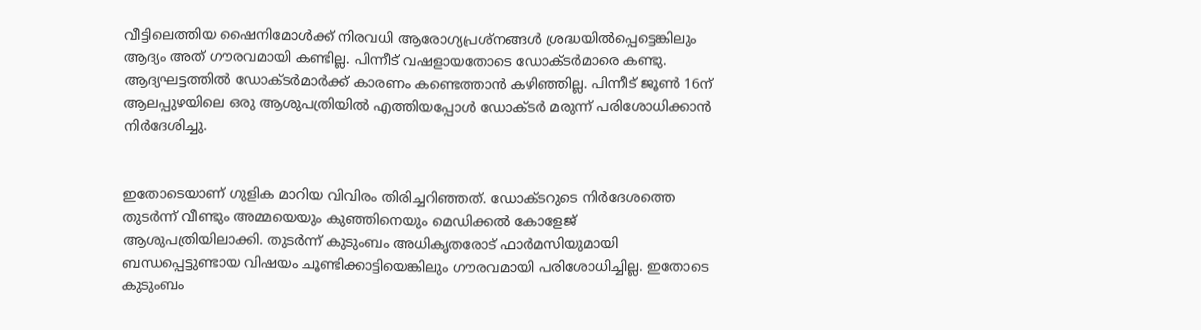വീട്ടിലെത്തിയ ഷൈനിമോൾക്ക്‌ നിരവധി ആരോഗ്യപ്രശ്നങ്ങൾ ശ്രദ്ധയിൽപ്പെട്ടെങ്കിലും ആദ്യം അത് ഗൗരവമായി കണ്ടില്ല. പിന്നീട്‌ വഷളായതോടെ ഡോക്ടർമാരെ കണ്ടു. ആദ്യഘട്ടത്തിൽ ഡോക്ടർമാർക്ക്‌ കാരണം കണ്ടെത്താൻ കഴിഞ്ഞില്ല. പിന്നീട് ജൂൺ 16ന്‌ ആലപ്പുഴയിലെ ഒരു ആശുപത്രിയിൽ എത്തിയപ്പോൾ ഡോക്ടർ മരുന്ന് പരിശോധിക്കാൻ നിർദേശിച്ചു.


ഇതോടെയാണ് ഗുളിക മാറിയ വിവിരം തിരിച്ചറിഞ്ഞത്. ഡോക്ടറുടെ നിർദേശത്തെ തുടർന്ന്‌ വീണ്ടും അമ്മയെയും കുഞ്ഞിനെയും മെഡിക്കൽ കോളേജ്‌ ആശുപത്രിയിലാക്കി. തുടർന്ന്‌ കുടുംബം അധികൃതരോട് ഫാർമസിയുമായി ബന്ധപ്പെട്ടുണ്ടായ വിഷയം ചൂണ്ടിക്കാട്ടിയെങ്കിലും ഗൗരവമായി പരിശോധിച്ചില്ല. ഇതോടെ കുടുംബം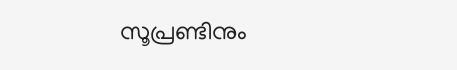സൂപ്രണ്ടിനും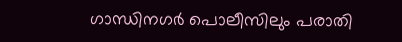ഗാന്ധിനഗർ പൊലീസിലും പരാതി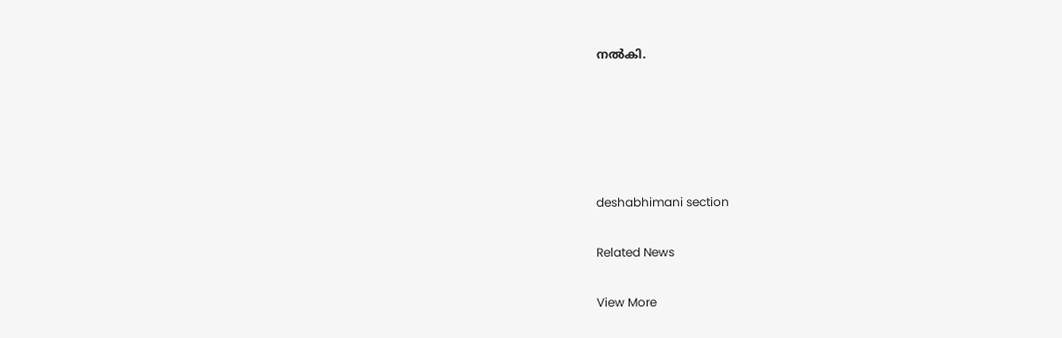നൽകി.





deshabhimani section

Related News

View More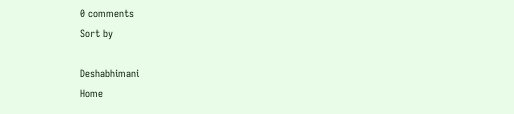0 comments
Sort by

Deshabhimani
Home